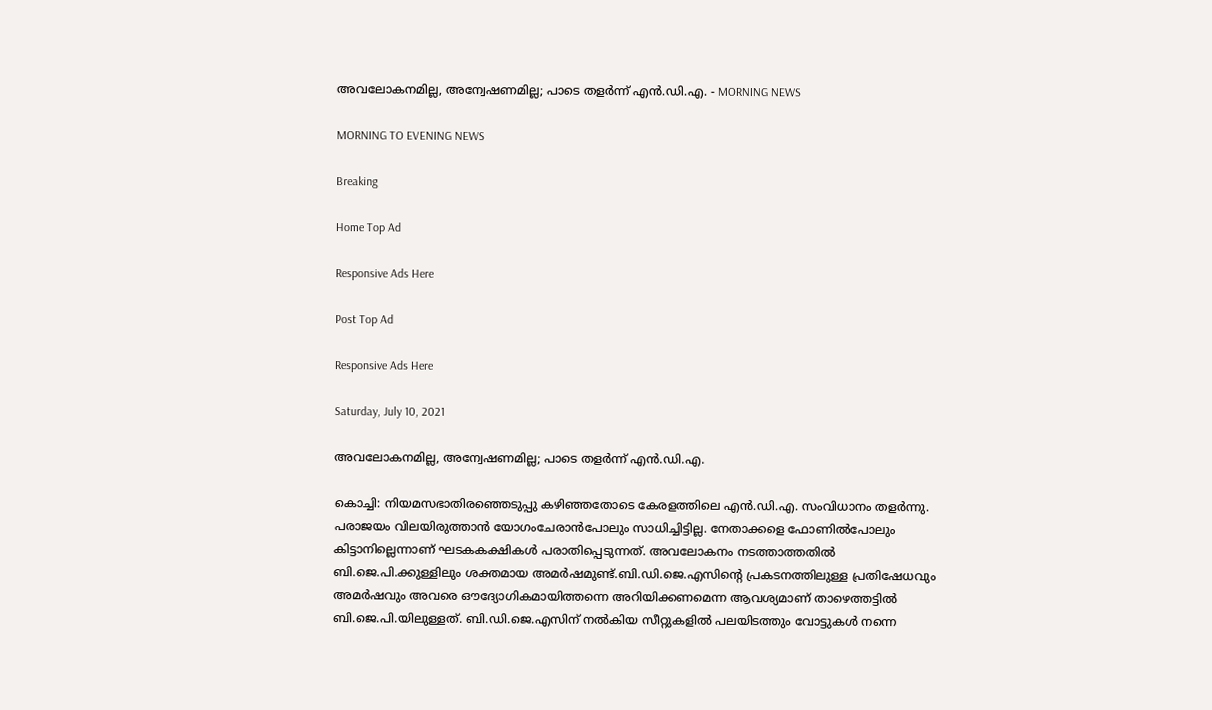അവലോകനമില്ല, അന്വേഷണമില്ല; പാടെ തളർന്ന് എൻ.ഡി.എ. - MORNING NEWS

MORNING TO EVENING NEWS

Breaking

Home Top Ad

Responsive Ads Here

Post Top Ad

Responsive Ads Here

Saturday, July 10, 2021

അവലോകനമില്ല, അന്വേഷണമില്ല; പാടെ തളർന്ന് എൻ.ഡി.എ.

കൊച്ചി: നിയമസഭാതിരഞ്ഞെടുപ്പു കഴിഞ്ഞതോടെ കേരളത്തിലെ എൻ.ഡി.എ. സംവിധാനം തളർന്നു. പരാജയം വിലയിരുത്താൻ യോഗംചേരാൻപോലും സാധിച്ചിട്ടില്ല. നേതാക്കളെ ഫോണിൽപോലും കിട്ടാനില്ലെന്നാണ് ഘടകകക്ഷികൾ പരാതിപ്പെടുന്നത്. അവലോകനം നടത്താത്തതിൽ ബി.ജെ.പി.ക്കുള്ളിലും ശക്തമായ അമർഷമുണ്ട്.ബി.ഡി.ജെ.എസിന്റെ പ്രകടനത്തിലുള്ള പ്രതിഷേധവും അമർഷവും അവരെ ഔദ്യോഗികമായിത്തന്നെ അറിയിക്കണമെന്ന ആവശ്യമാണ് താഴെത്തട്ടിൽ ബി.ജെ.പി.യിലുള്ളത്. ബി.ഡി.ജെ.എസിന് നൽകിയ സീറ്റുകളിൽ പലയിടത്തും വോട്ടുകൾ നന്നെ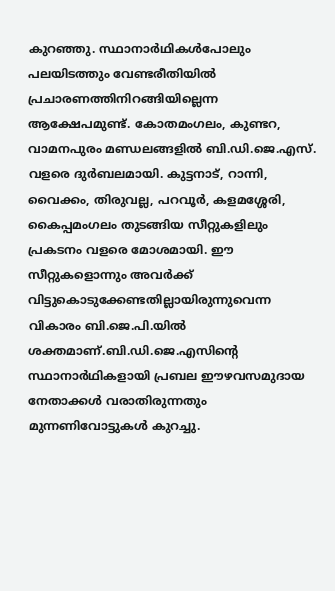കുറഞ്ഞു. സ്ഥാനാർഥികൾപോലും പലയിടത്തും വേണ്ടരീതിയിൽ പ്രചാരണത്തിനിറങ്ങിയില്ലെന്ന ആക്ഷേപമുണ്ട്. കോതമംഗലം, കുണ്ടറ, വാമനപുരം മണ്ഡലങ്ങളിൽ ബി.ഡി.ജെ.എസ്. വളരെ ദുർബലമായി. കുട്ടനാട്, റാന്നി, വൈക്കം, തിരുവല്ല, പറവൂർ, കളമശ്ശേരി, കൈപ്പമംഗലം തുടങ്ങിയ സീറ്റുകളിലും പ്രകടനം വളരെ മോശമായി. ഈ സീറ്റുകളൊന്നും അവർക്ക് വിട്ടുകൊടുക്കേണ്ടതില്ലായിരുന്നുവെന്ന വികാരം ബി.ജെ.പി.യിൽ ശക്തമാണ്.ബി.ഡി.ജെ.എസിന്റെ സ്ഥാനാർഥികളായി പ്രബല ഈഴവസമുദായ നേതാക്കൾ വരാതിരുന്നതും മുന്നണിവോട്ടുകൾ കുറച്ചു.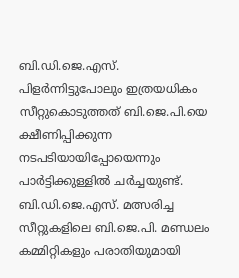ബി.ഡി.ജെ.എസ്. പിളർന്നിട്ടുപോലും ഇത്രയധികം സീറ്റുകൊടുത്തത് ബി.ജെ.പി.യെ ക്ഷീണിപ്പിക്കുന്ന നടപടിയായിപ്പോയെന്നും പാർട്ടിക്കുള്ളിൽ ചർച്ചയുണ്ട്. ബി.ഡി.ജെ.എസ്. മത്സരിച്ച സീറ്റുകളിലെ ബി.ജെ.പി. മണ്ഡലം കമ്മിറ്റികളും പരാതിയുമായി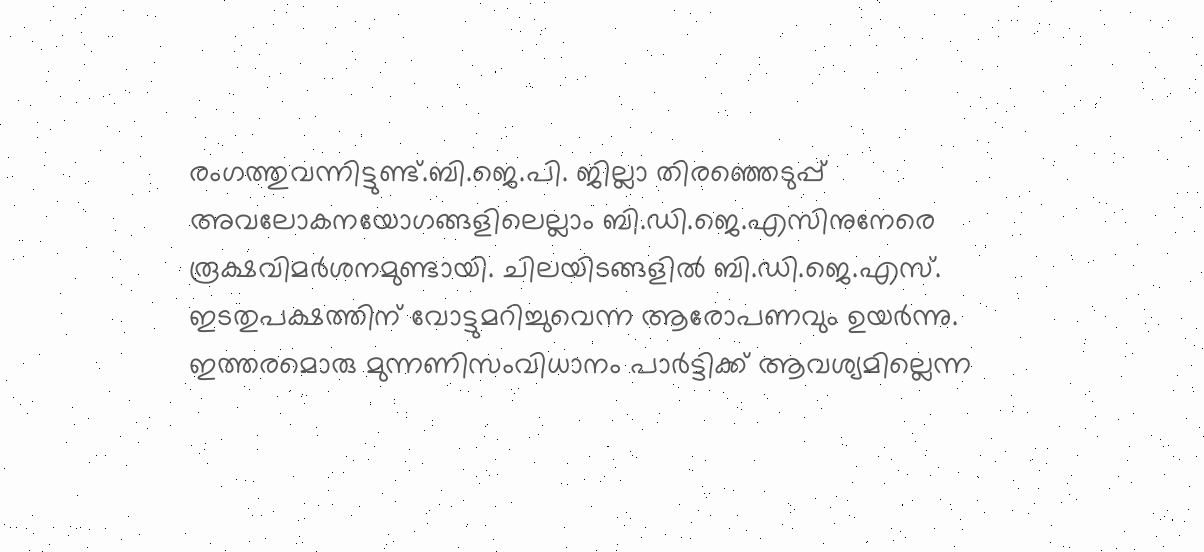രംഗത്തുവന്നിട്ടുണ്ട്.ബി.ജെ.പി. ജില്ലാ തിരഞ്ഞെടുപ്പ് അവലോകനയോഗങ്ങളിലെല്ലാം ബി.ഡി.ജെ.എസിനുനേരെ രൂക്ഷവിമർശനമുണ്ടായി. ചിലയിടങ്ങളിൽ ബി.ഡി.ജെ.എസ്. ഇടതുപക്ഷത്തിന് വോട്ടുമറിച്ചുവെന്ന ആരോപണവും ഉയർന്നു. ഇത്തരമൊരു മുന്നണിസംവിധാനം പാർട്ടിക്ക് ആവശ്യമില്ലെന്ന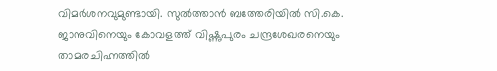വിമർശനവുമുണ്ടായി. സുൽത്താൻ ബത്തേരിയിൽ സി.കെ. ജാനുവിനെയും കോവളത്ത് വിഷ്ണുപുരം ചന്ദ്രശേഖരനെയും താമരചിഹ്നത്തിൽ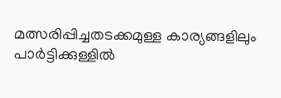മത്സരിപ്പിച്ചതടക്കമുള്ള കാര്യങ്ങളിലും പാർട്ടിക്കുള്ളിൽ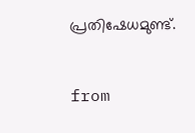പ്രതിഷേധമുണ്ട്.


from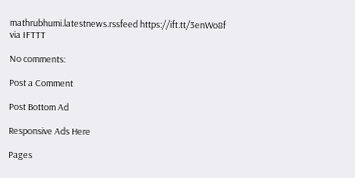mathrubhumi.latestnews.rssfeed https://ift.tt/3enWo8f
via IFTTT

No comments:

Post a Comment

Post Bottom Ad

Responsive Ads Here

Pages